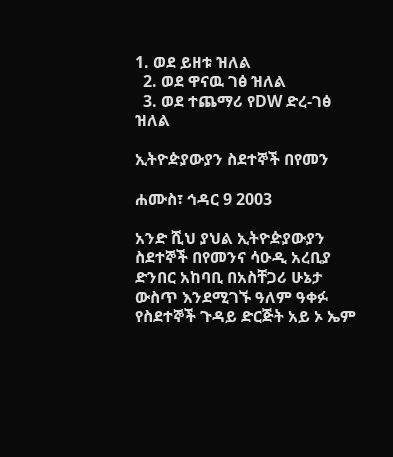1. ወደ ይዘቱ ዝለል
  2. ወደ ዋናዉ ገፅ ዝለል
  3. ወደ ተጨማሪ የDW ድረ-ገፅ ዝለል

ኢትዮዽያውያን ስደተኞች በየመን

ሐሙስ፣ ኅዳር 9 2003

አንድ ሺህ ያህል ኢትዮዽያውያን ስደተኞች በየመንና ሳዑዲ አረቢያ ድንበር አከባቢ በአስቸጋሪ ሁኔታ ውስጥ እንደሚገኙ ዓለም ዓቀፉ የስደተኞች ጉዳይ ድርጅት አይ ኦ ኤም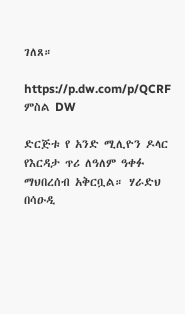ገለጸ።

https://p.dw.com/p/QCRF
ምስል DW

ድርጅቱ የ አንድ ሚሊዮን ዶላር የእርዳታ ጥሪ ለዓለም ዓቀፉ ማህበረሰብ አቅርቧል። ሃራድህ በሳዑዲ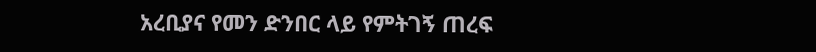አረቢያና የመን ድንበር ላይ የምትገኝ ጠረፍ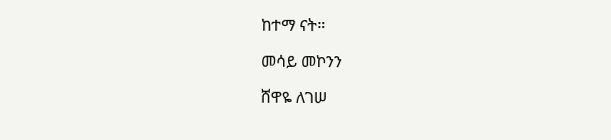ከተማ ናት።

መሳይ መኮንን

ሸዋዬ ለገሠ